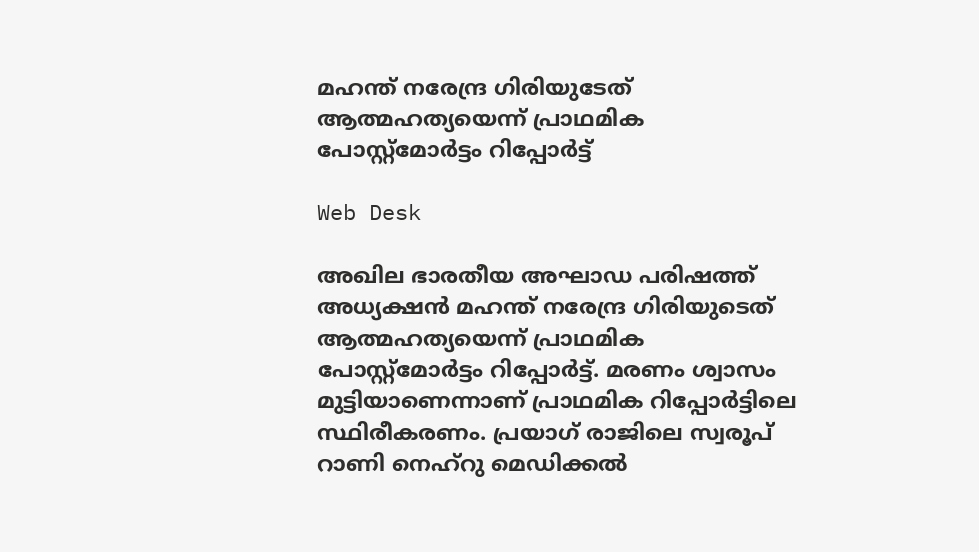മഹന്ത് നരേന്ദ്ര ഗിരിയുടേത് ആത്മഹത്യയെന്ന് പ്രാഥമിക പോസ്റ്റ്‌മോര്‍ട്ടം റിപ്പോര്‍ട്ട്

Web Desk

അഖില ഭാരതീയ അഘാഡ പരിഷത്ത് അധ്യക്ഷന്‍ മഹന്ത് നരേന്ദ്ര ഗിരിയുടെത് ആത്മഹത്യയെന്ന് പ്രാഥമിക പോസ്റ്റ്മോര്‍ട്ടം റിപ്പോര്‍ട്ട്. മരണം ശ്വാസം മുട്ടിയാണെന്നാണ് പ്രാഥമിക റിപ്പോര്‍ട്ടിലെ സ്ഥിരീകരണം. പ്രയാഗ് രാജിലെ സ്വരൂപ് റാണി നെഹ്റു മെഡിക്കല്‍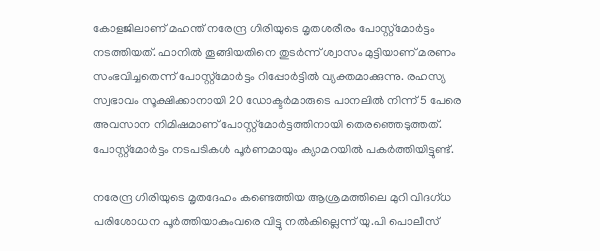കോളജിലാണ് മഹന്ത് നരേന്ദ്ര ഗിരിയുടെ മൃതശരീരം പോസ്റ്റ്മോര്‍ട്ടം നടത്തിയത്. ഫാനില്‍ തൂങ്ങിയതിനെ തുടര്‍ന്ന് ശ്വാസം മുട്ടിയാണ് മരണം സംഭവിച്ചതെന്ന് പോസ്റ്റ്‌മോര്‍ട്ടം റിപ്പോര്‍ട്ടില്‍ വ്യക്തമാക്കുന്നു. രഹസ്യ സ്വഭാവം സൂക്ഷിക്കാനായി 20 ഡോക്ടര്‍മാരുടെ പാനലില്‍ നിന്ന് 5 പേരെ അവസാന നിമിഷമാണ് പോസ്റ്റ്‌മോര്‍ട്ടത്തിനായി തെരഞ്ഞെടുത്തത്. പോസ്റ്റ്മോര്‍ട്ടം നടപടികള്‍ പൂര്‍ണമായും ക്യാമറയില്‍ പകര്‍ത്തിയിട്ടുണ്ട്.

നരേന്ദ്ര ഗിരിയുടെ മൃതദേഹം കണ്ടെത്തിയ ആശ്രമത്തിലെ മുറി വിദഗ്ധ പരിശോധന പൂര്‍ത്തിയാകുംവരെ വിട്ടു നല്‍കില്ലെന്ന് യു.പി പൊലീസ്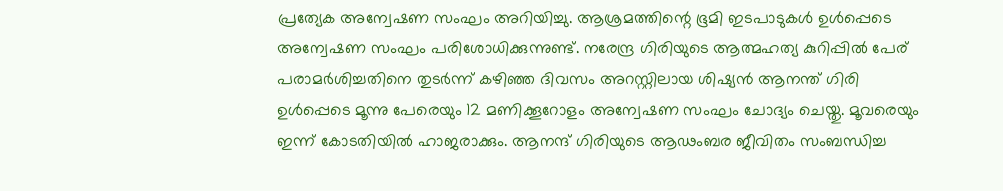പ്രത്യേക അന്വേഷണ സംഘം അറിയിച്ചു. ആശ്രമത്തിന്റെ ഭൂമി ഇടപാടുകള്‍ ഉള്‍പ്പെടെ അന്വേഷണ സംഘം പരിശോധിക്കുന്നുണ്ട്. നരേന്ദ്ര ഗിരിയുടെ ആത്മഹത്യ കുറിപ്പില്‍ പേര് പരാമര്‍ശിച്ചതിനെ തുടര്‍ന്ന് കഴിഞ്ഞ ദിവസം അറസ്റ്റിലായ ശിഷ്യന്‍ ആനന്ത് ഗിരി ഉള്‍പ്പെടെ മൂന്നു പേരെയും 12 മണിക്കൂറോളം അന്വേഷണ സംഘം ചോദ്യം ചെയ്തു. മൂവരെയും ഇന്ന് കോടതിയില്‍ ഹാജരാക്കും. ആനന്ദ് ഗിരിയുടെ ആഢംബര ജീവിതം സംബന്ധിച്ച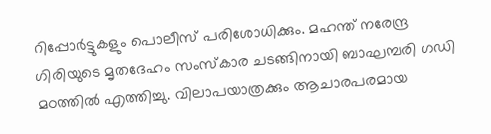റിപ്പോര്‍ട്ടുകളും പൊലീസ് പരിശോധിക്കും. മഹന്ത് നരേന്ദ്ര ഗിരിയുടെ മൃതദേഹം സംസ്‌കാര ചടങ്ങിനായി ബാഘമ്പരി ഗഡി മഠത്തില്‍ എത്തിച്ചു. വിലാപയാത്രക്കും ആചാരപരമായ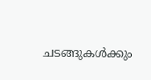ചടങ്ങുകള്‍ക്കും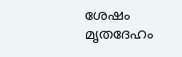ശേഷം മൃതദേഹം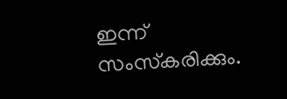ഇന്ന് സംസ്‌കരിക്കും.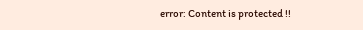error: Content is protected !!